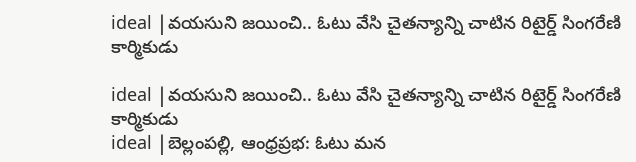ideal |వయసుని జయించి.. ఓటు వేసి చైతన్యాన్ని చాటిన రిటైర్డ్ సింగరేణి కార్మికుడు

ideal |వయసుని జయించి.. ఓటు వేసి చైతన్యాన్ని చాటిన రిటైర్డ్ సింగరేణి కార్మికుడు
ideal |బెల్లంపల్లి, ఆంధ్రప్రభ: ఓటు మన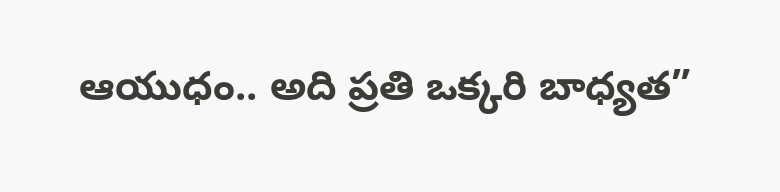ఆయుధం.. అది ప్రతి ఒక్కరి బాధ్యత”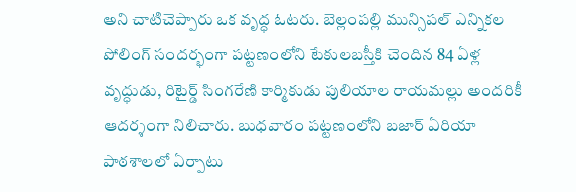అని చాటిచెప్పారు ఒక వృద్ధ ఓటరు. బెల్లంపల్లి మున్సిపల్ ఎన్నికల పోలింగ్ సందర్భంగా పట్టణంలోని టేకులబస్తీకి చెందిన 84 ఏళ్ల వృద్ధుడు, రిటైర్డ్ సింగరేణి కార్మికుడు పులియాల రాయమల్లు అందరికీ ఆదర్శంగా నిలిచారు. బుధవారం పట్టణంలోని బజార్ ఏరియా పాఠశాలలో ఏర్పాటు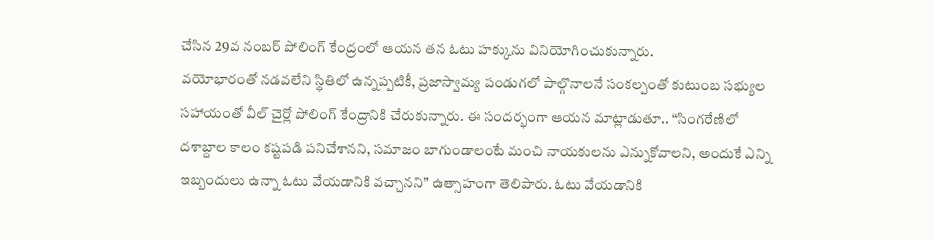చేసిన 29వ నంబర్ పోలింగ్ కేంద్రంలో ఆయన తన ఓటు హక్కును వినియోగించుకున్నారు.
వయోభారంతో నడవలేని స్థితిలో ఉన్నప్పటికీ, ప్రజాస్వామ్య పండుగలో పాల్గొనాలనే సంకల్పంతో కుటుంబ సభ్యుల సహాయంతో వీల్ చైర్లో పోలింగ్ కేంద్రానికి చేరుకున్నారు. ఈ సందర్భంగా ఆయన మాట్లాడుతూ.. “సింగరేణిలో దశాబ్దాల కాలం కష్టపడి పనిచేశానని, సమాజం బాగుండాలంటే మంచి నాయకులను ఎన్నుకోవాలని, అందుకే ఎన్ని ఇబ్బందులు ఉన్నా ఓటు వేయడానికి వచ్చానని” ఉత్సాహంగా తెలిపారు. ఓటు వేయడానికి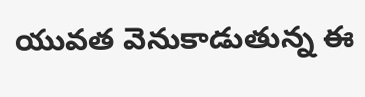యువత వెనుకాడుతున్న ఈ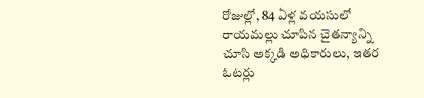రోజుల్లో, 84 ఏళ్ల వయసులో రాయమల్లు చూపిన చైతన్యాన్ని చూసి అక్కడి అధికారులు, ఇతర ఓటర్లు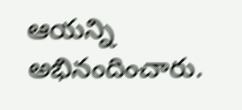ఆయన్ని అభినందించారు.